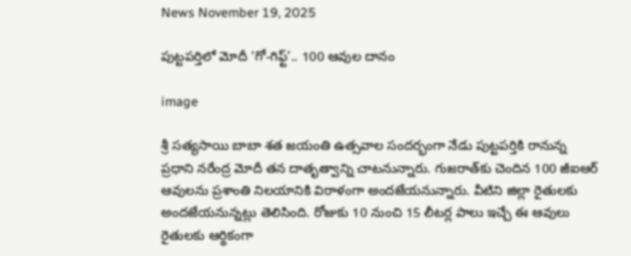News November 19, 2025

పుట్టపర్తిలో మోదీ ‘గో-గిఫ్ట్’.. 100 ఆవుల దానం

image

శ్రీ సత్యసాయి బాబా శత జయంతి ఉత్సవాల సందర్భంగా నేడు పుట్టపర్తికి రానున్న ప్రధాని నరేంద్ర మోదీ తన దాతృత్వాన్ని చాటనున్నారు. గుజరాత్‌కు చెందిన 100 జీఐఆర్ ఆవులను ప్రశాంతి నిలయానికి విరాళంగా అందజేయనున్నారు. వీటిని జిల్లా రైతులకు అందజేయనున్నట్లు తెలిసింది. రోజుకు 10 నుంచి 15 లీటర్ల పాలు ఇచ్చే ఈ ఆవులు రైతులకు ఆర్థికంగా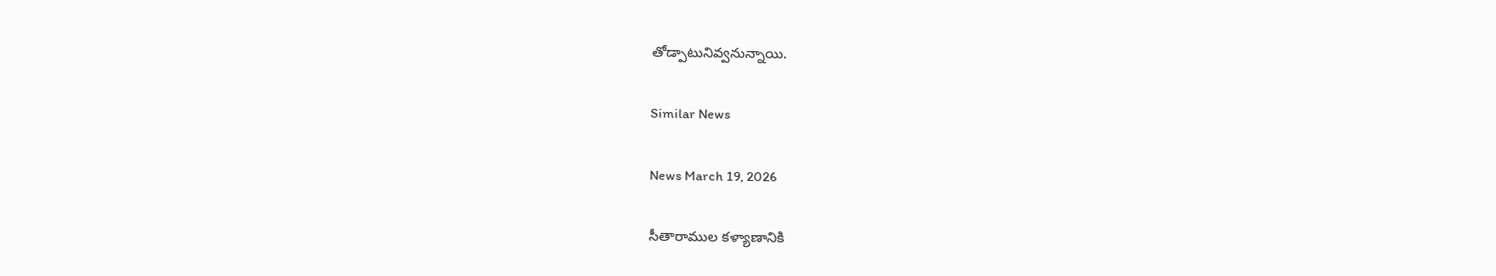తోడ్పాటునివ్వనున్నాయి.

Similar News

News March 19, 2026

సీతారాముల కళ్యాణానికి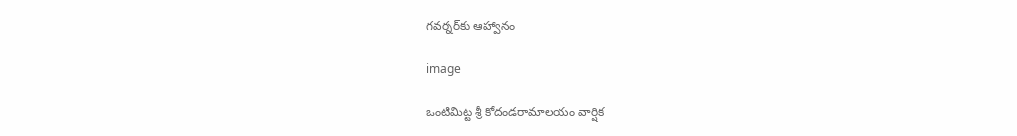గవర్నర్‌కు ఆహ్వానం

image

ఒంటిమిట్ట శ్రీ కోదండరామాలయం వార్షిక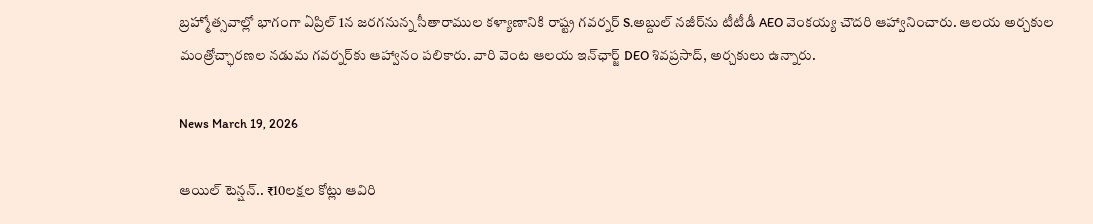బ్రహ్మోత్సవాల్లో భాగంగా ఏప్రిల్ 1న జరగనున్న సీతారాముల కళ్యాణానికి రాష్ట్ర గవర్నర్ S.అబ్దుల్ నజీర్‌ను టీటీడీ AEO వెంకయ్య చౌదరి ఆహ్వానించారు. ఆలయ అర్చకుల మంత్రోచ్ఛారణల నడుమ గవర్నర్‌కు ఆహ్వానం పలికారు. వారి వెంట ఆలయ ఇన్‌ఛార్జ్ DEO శివప్రసాద్, అర్చకులు ఉన్నారు.

News March 19, 2026

ఆయిల్ టెన్షన్.. ₹10లక్షల కోట్లు ఆవిరి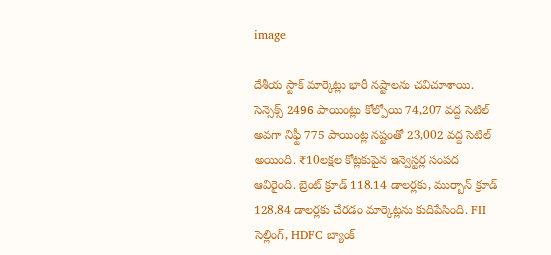image

దేశీయ స్టాక్ మార్కెట్లు భారీ నష్టాలను చవిచూశాయి. సెన్సెక్స్ 2496 పాయింట్లు కోల్పోయి 74,207 వద్ద సెటిల్ అవగా నిఫ్టీ 775 పాయింట్ల నష్టంతో 23,002 వద్ద సెటిల్ అయింది. ₹10లక్షల కోట్లకుపైన ఇన్వెస్టర్ల సంపద ఆవిరైంది. బ్రెంట్ క్రూడ్ 118.14 డాలర్లకు, ముర్బాన్ క్రూడ్ 128.84 డాలర్లకు చేరడం మార్కెట్లను కుదిపేసింది. FII సెల్లింగ్, HDFC బ్యాంక్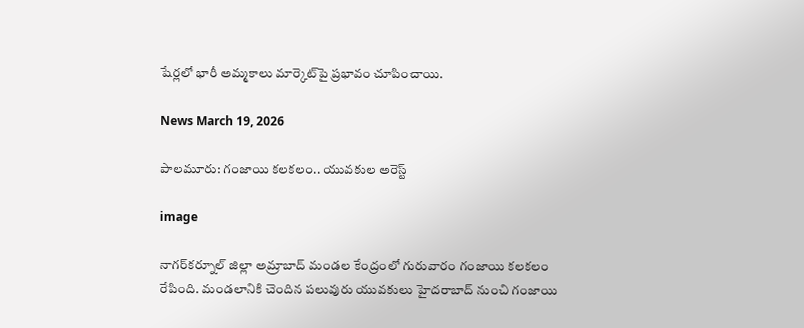షేర్లలో భారీ అమ్మకాలు మార్కెట్‌పై ప్రభావం చూపించాయి.

News March 19, 2026

పాలమూరు: గంజాయి కలకలం.. యువకుల అరెస్ట్

image

నాగర్‌కర్నూల్ జిల్లా అమ్రాబాద్ మండల కేంద్రంలో గురువారం గంజాయి కలకలం రేపింది. మండలానికి చెందిన పలువురు యువకులు హైదరాబాద్ నుంచి గంజాయి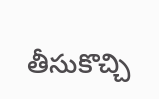తీసుకొచ్చి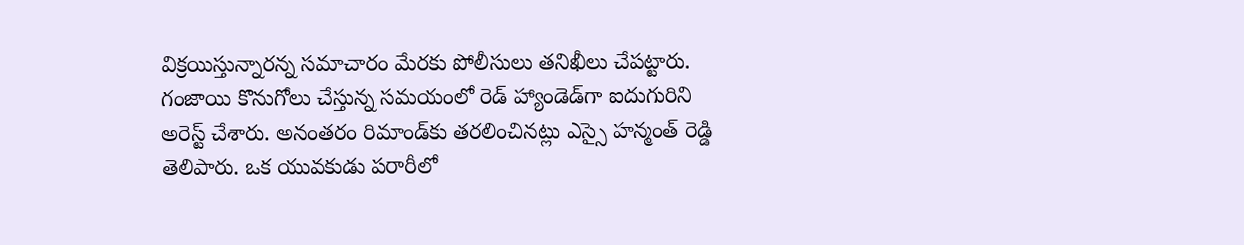విక్రయిస్తున్నారన్న సమాచారం మేరకు పోలీసులు తనిఖీలు చేపట్టారు. గంజాయి కొనుగోలు చేస్తున్న సమయంలో రెడ్ హ్యాండెడ్‌గా ఐదుగురిని అరెస్ట్ చేశారు. అనంతరం రిమాండ్‌కు తరలించినట్లు ఎస్సై హన్మంత్ రెడ్డి తెలిపారు. ఒక యువకుడు పరారీలో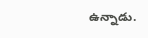ఉన్నాడు.